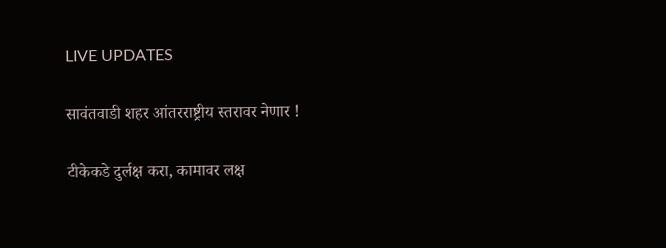LIVE UPDATES

सावंतवाडी शहर आंतरराष्ट्रीय स्तरावर नेणार !

टीकेकडे दुर्लक्ष करा, कामावर लक्ष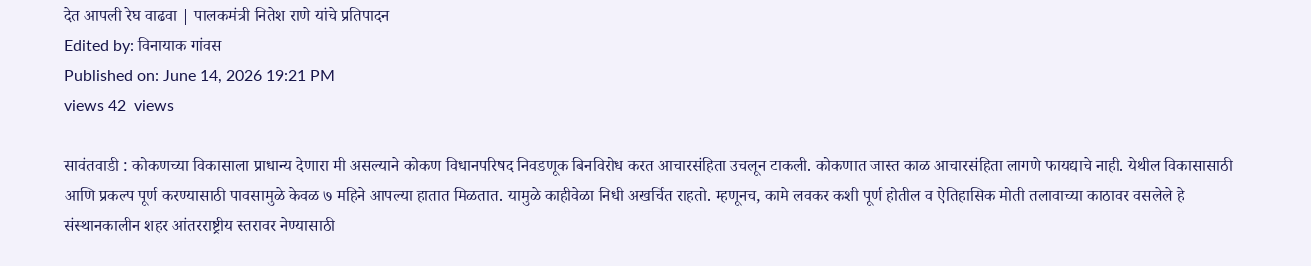देत आपली रेघ वाढवा | पालकमंत्री नितेश राणे यांचे प्रतिपादन
Edited by: विनायाक गांवस
Published on: June 14, 2026 19:21 PM
views 42  views

सावंतवाडी : कोकणच्या विकासाला प्राधान्य देणारा मी असल्याने कोकण विधानपरिषद निवडणूक बिनविरोध करत आचारसंहिता उचलून टाकली. कोकणात जास्त काळ आचारसंहिता लागणे फायद्याचे नाही. येथील विकासासाठी आणि प्रकल्प पूर्ण करण्यासाठी पावसामुळे केवळ ७ महिने आपल्या हातात मिळतात. यामुळे काहीवेळा निधी अखर्चित राहतो. म्हणूनच, कामे लवकर कशी पूर्ण होतील व ऐतिहासिक मोती तलावाच्या काठावर वसलेले हे संस्थानकालीन शहर आंतरराष्ट्रीय स्तरावर नेण्यासाठी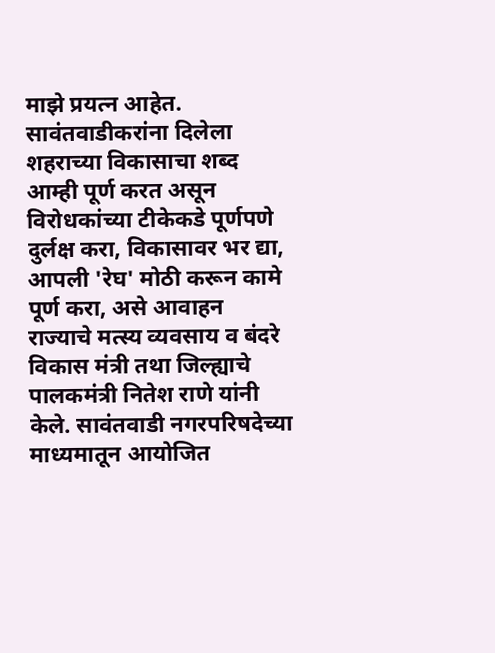माझे प्रयत्न आहेत. सावंतवाडीकरांना दिलेला शहराच्या विकासाचा शब्द आम्ही पूर्ण करत असून विरोधकांच्या टीकेकडे पूर्णपणे दुर्लक्ष करा, विकासावर भर द्या, आपली 'रेघ' मोठी करून कामे पूर्ण करा, असे आवाहन राज्याचे मत्स्य व्यवसाय व बंदरे विकास मंत्री तथा जिल्ह्याचे पालकमंत्री नितेश राणे यांनी केले. सावंतवाडी नगरपरिषदेच्या माध्यमातून आयोजित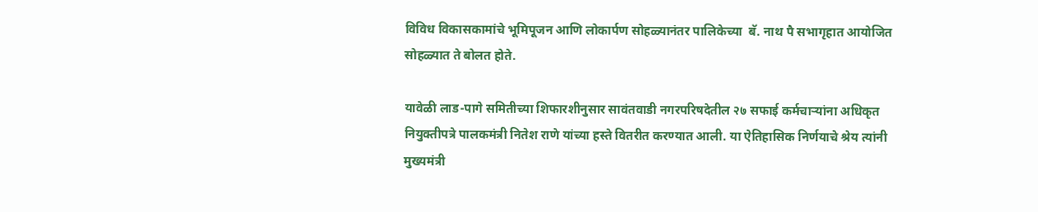विविध विकासकामांचे भूमिपूजन आणि लोकार्पण सोहळ्यानंतर पालिकेच्या  बॅ. नाथ पै सभागृहात आयोजित सोहळ्यात ते बोलत होते.

यावेळी लाड-पागे समितीच्या शिफारशीनुसार सावंतवाडी नगरपरिषदेतील २७ सफाई कर्मचाऱ्यांना अधिकृत नियुक्तीपत्रे पालकमंत्री नितेश राणे यांच्या हस्ते वितरीत करण्यात आली. या ऐतिहासिक निर्णयाचे श्रेय त्यांनी मुख्यमंत्री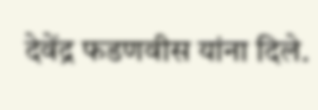देवेंद्र फडणवीस यांना दिले.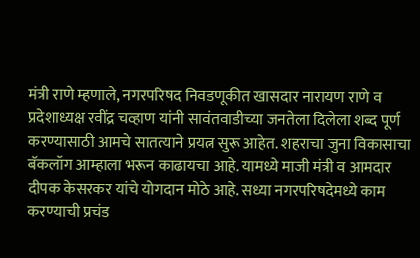मंत्री राणे म्हणाले, नगरपरिषद निवडणूकीत खासदार नारायण राणे व प्रदेशाध्यक्ष रवींद्र चव्हाण यांनी सावंतवाडीच्या जनतेला दिलेला शब्द पूर्ण करण्यासाठी आमचे सातत्याने प्रयत्न सुरू आहेत. शहराचा जुना विकासाचा बॅकलॉग आम्हाला भरून काढायचा आहे. यामध्ये माजी मंत्री व आमदार दीपक केसरकर यांचे योगदान मोठे आहे. सध्या नगरपरिषदेमध्ये काम करण्याची प्रचंड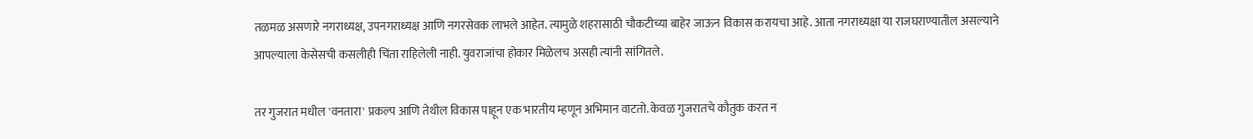तळमळ असणारे नगराध्यक्ष, उपनगराध्यक्ष आणि नगरसेवक लाभले आहेत. त्यामुळे शहरासाठी चौकटीच्या बाहेर जाऊन विकास करायचा आहे. आता नगराध्यक्षा या राजघराण्यातील असल्याने आपल्याला केसेसची कसलीही चिंता राहिलेली नाही. युवराजांचा होकार मिळेलच असही त्यांनी सांगितले.

तर गुजरात मधील 'वनतारा' प्रकल्प आणि तेथील विकास पाहून एक भारतीय म्हणून अभिमान वाटतो. केवळ गुजरातचे कौतुक करत न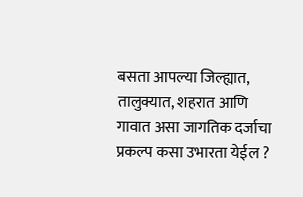बसता आपल्या जिल्ह्यात, तालुक्यात, शहरात आणि गावात असा जागतिक दर्जाचा प्रकल्प कसा उभारता येईल ?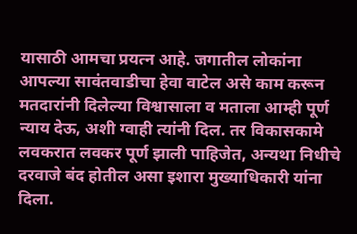यासाठी आमचा प्रयत्न आहे. जगातील लोकांना आपल्या सावंतवाडीचा हेवा वाटेल असे काम करून मतदारांनी दिलेल्या विश्वासाला व मताला आम्ही पूर्ण न्याय देऊ, अशी ग्वाही त्यांनी दिल. तर विकासकामे लवकरात लवकर पूर्ण झाली पाहिजेत, अन्यथा निधीचे दरवाजे बंद होतील असा इशारा मुख्याधिकारी यांना दिला.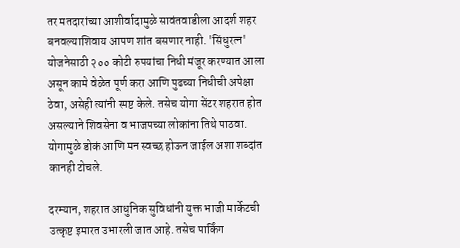तर मतदारांच्या आशीर्वादामुळे सावंतवाडीला आदर्श शहर बनवल्याशिवाय आपण शांत बसणार नाही. 'सिंधुरत्न' योजनेसाठी २०० कोटी रुपयांचा निधी मंजूर करण्यात आला असून कामे वेळेत पूर्ण करा आणि पुढच्या निधीची अपेक्षा ठेवा, असेही त्यांनी स्पष्ट केले. तसेच योगा सेंटर शहरात होत असल्याने शिवसेना व भाजपच्या लोकांना तिथे पाठवा. योगामुळे डोकं आणि मन स्वच्छ होऊन जाईल अशा शब्दांत कानही टोचले.

दरम्यान, शहरात आधुनिक सुविधांनी युक्त भाजी मार्केटची उत्कृष्ट इमारत उभारली जात आहे. तसेच पार्किंग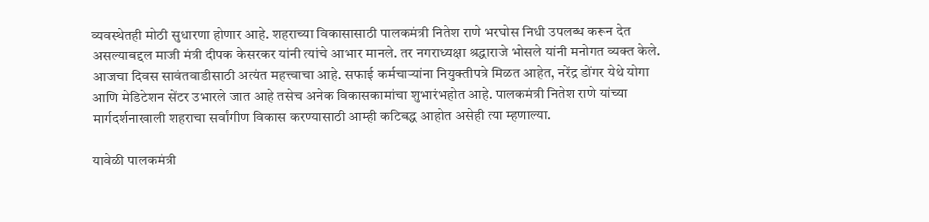व्यवस्थेतही मोठी सुधारणा होणार आहे. शहराच्या विकासासाठी पालकमंत्री नितेश राणे भरघोस निधी उपलब्ध करून देत असल्याबद्दल माजी मंत्री दीपक केसरकर यांनी त्यांचे आभार मानले. तर नगराध्यक्षा श्रद्धाराजे भोसले यांनी मनोगत व्यक्त केले. आजचा दिवस सावंतवाडीसाठी अत्यंत महत्त्वाचा आहे. सफाई कर्मचाऱ्यांना नियुक्तीपत्रे मिळत आहेत, नरेंद्र डोंगर येथे योगा आणि मेडिटेशन सेंटर उभारले जात आहे तसेच अनेक विकासकामांचा शुभारंभहोत आहे. पालकमंत्री नितेश राणे यांच्या मार्गदर्शनाखाली शहराचा सर्वांगीण विकास करण्यासाठी आम्ही कटिबद्ध आहोत असेही त्या म्हणाल्या.

यावेळी पालकमंत्री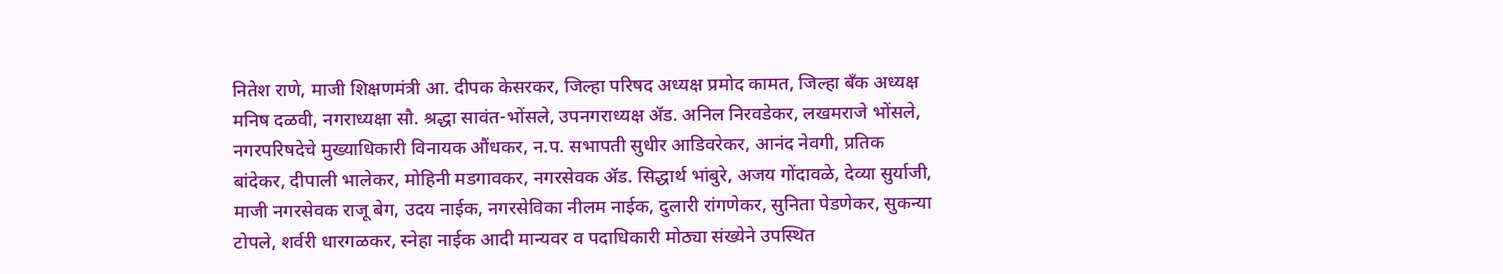नितेश राणे, माजी शिक्षणमंत्री आ. दीपक केसरकर, जिल्हा परिषद अध्यक्ष प्रमोद कामत, जिल्हा बँक अध्यक्ष मनिष दळवी, नगराध्यक्षा सौ. श्रद्धा सावंत-भोंसले, उपनगराध्यक्ष ॲड. अनिल निरवडेकर, लखमराजे भोंसले, नगरपरिषदेचे मुख्याधिकारी विनायक औंधकर, न.प. सभापती सुधीर आडिवरेकर, आनंद नेवगी, प्रतिक बांदेकर, दीपाली भालेकर, मोहिनी मडगावकर, नगरसेवक ॲड. सिद्धार्थ भांबुरे, अजय गोंदावळे, देव्या सुर्याजी, माजी नगरसेवक राजू बेग, उदय नाईक, नगरसेविका नीलम नाईक, दुलारी रांगणेकर, सुनिता पेडणेकर, सुकन्या टोपले, शर्वरी धारगळकर, स्नेहा नाईक आदी मान्यवर व पदाधिकारी मोठ्या संख्येने उपस्थित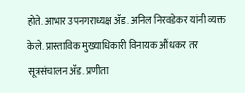होते. आभार उपनगराध्यक्ष ॲड. अनिल निरवडेकर यांनी व्यक्त केले. प्रास्ताविक मुख्याधिकारी विनायक औंधकर तर सूत्रसंचालन ॲड. प्रणीता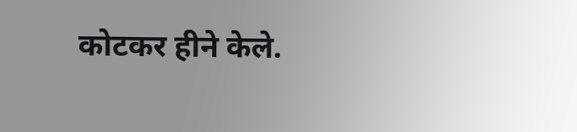कोटकर हीने केले.